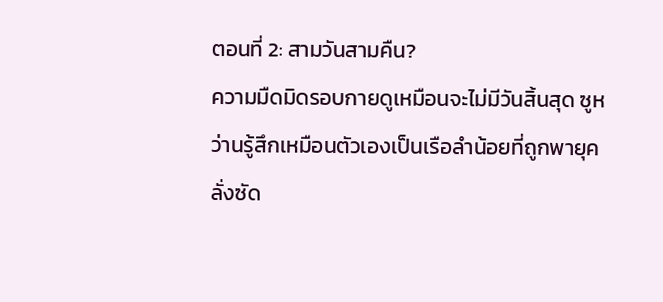ตอนที่ 2: สามวันสามคืน?
ความมืดมิดรอบกายดูเหมือนจะไม่มีวันสิ้นสุด ซูหว่านรู้สึกเหมือนตัวเองเป็นเรือลำน้อยที่ถูกพายุคลั่งซัด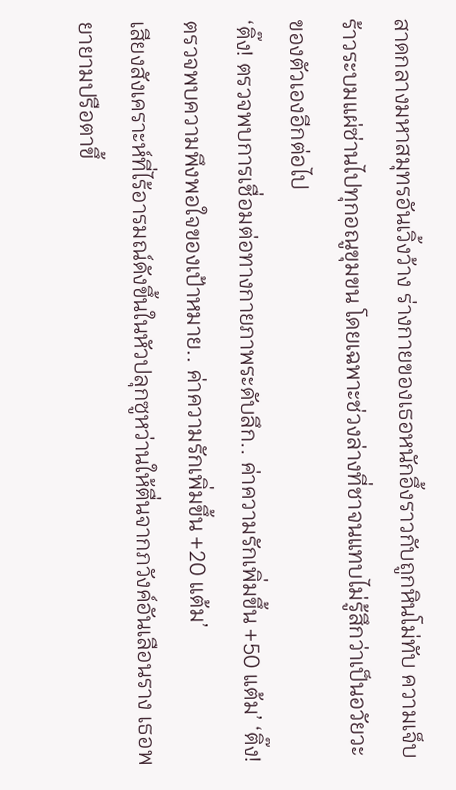สาดกลางมหาสมุทรอันเวิ้งว้าง ร่างกายของเธอหนักอึ้งราวกับถูกหินโม่ทับ ความเจ็บร้าวระบมแผ่ซ่านไปทุกอณูขุมขน โดยเฉพาะช่วงล่างที่ชาจนแทบไม่รู้สึกว่าเป็นอวัยวะของตัวเองอีกต่อไป
‘ติ๊ง! ตรวจพบการเชื่อมต่อทางกายภาพระดับลึก.. ค่าความรักเพิ่มขึ้น +50 แต้ม’ ‘ติ๊ง! ตรวจพบความพึงพอใจของเป้าหมาย.. ค่าความรักเพิ่มขึ้น +20 แต้ม’
เสียงสังเคราะห์ที่ไร้อารมณ์ดังขึ้นในหัวปลุกซูหว่านให้ตื่นจากภวังค์อันเลือนราง เธอพยายามปรือตาขึ้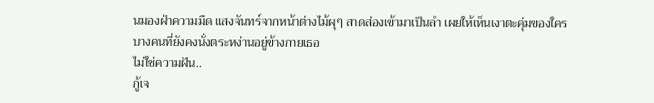นมองฝ่าความมืด แสงจันทร์จากหน้าต่างไม้ผุๆ สาดส่องเข้ามาเป็นลำ เผยให้เห็นเงาตะคุ่มของใครบางคนที่ยังคงนั่งตระหง่านอยู่ข้างกายเธอ
ไม่ใช่ความฝัน..
กู้เจ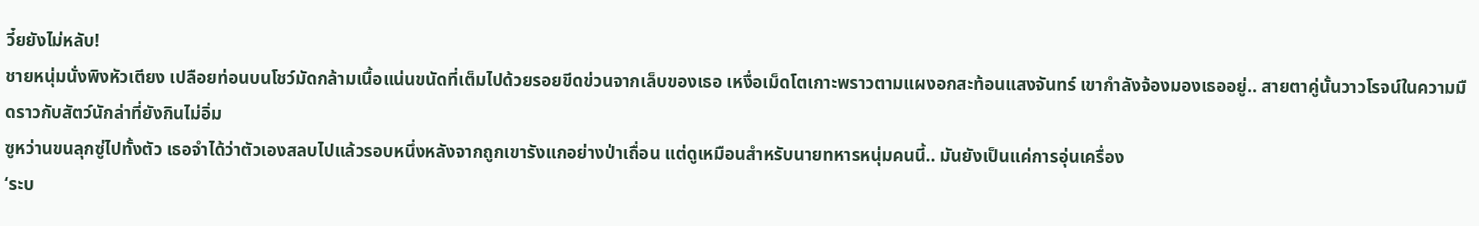วี๋ยยังไม่หลับ!
ชายหนุ่มนั่งพิงหัวเตียง เปลือยท่อนบนโชว์มัดกล้ามเนื้อแน่นขนัดที่เต็มไปด้วยรอยขีดข่วนจากเล็บของเธอ เหงื่อเม็ดโตเกาะพราวตามแผงอกสะท้อนแสงจันทร์ เขากำลังจ้องมองเธออยู่.. สายตาคู่นั้นวาวโรจน์ในความมืดราวกับสัตว์นักล่าที่ยังกินไม่อิ่ม
ซูหว่านขนลุกซู่ไปทั้งตัว เธอจำได้ว่าตัวเองสลบไปแล้วรอบหนึ่งหลังจากถูกเขารังแกอย่างป่าเถื่อน แต่ดูเหมือนสำหรับนายทหารหนุ่มคนนี้.. มันยังเป็นแค่การอุ่นเครื่อง
‘ระบ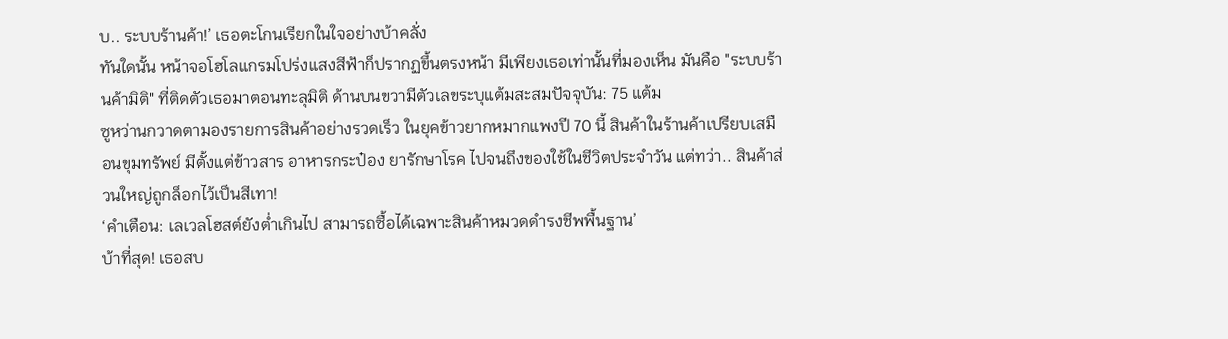บ.. ระบบร้านค้า!’ เธอตะโกนเรียกในใจอย่างบ้าคลั่ง
ทันใดนั้น หน้าจอโฮโลแกรมโปร่งแสงสีฟ้าก็ปรากฏขึ้นตรงหน้า มีเพียงเธอเท่านั้นที่มองเห็น มันคือ "ระบบร้านค้ามิติ" ที่ติดตัวเธอมาตอนทะลุมิติ ด้านบนขวามีตัวเลขระบุแต้มสะสมปัจจุบัน: 75 แต้ม
ซูหว่านกวาดตามองรายการสินค้าอย่างรวดเร็ว ในยุคข้าวยากหมากแพงปี 70 นี้ สินค้าในร้านค้าเปรียบเสมือนขุมทรัพย์ มีตั้งแต่ข้าวสาร อาหารกระป๋อง ยารักษาโรค ไปจนถึงของใช้ในชีวิตประจำวัน แต่ทว่า.. สินค้าส่วนใหญ่ถูกล็อกไว้เป็นสีเทา!
‘คำเตือน: เลเวลโฮสต์ยังต่ำเกินไป สามารถซื้อได้เฉพาะสินค้าหมวดดำรงชีพพื้นฐาน’
บ้าที่สุด! เธอสบ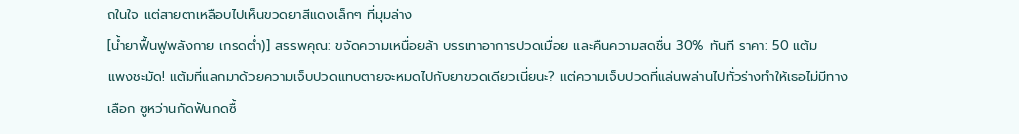ถในใจ แต่สายตาเหลือบไปเห็นขวดยาสีแดงเล็กๆ ที่มุมล่าง
[น้ำยาฟื้นฟูพลังกาย เกรดต่ำ)] สรรพคุณ: ขจัดความเหนื่อยล้า บรรเทาอาการปวดเมื่อย และคืนความสดชื่น 30% ทันที ราคา: 50 แต้ม
แพงชะมัด! แต้มที่แลกมาด้วยความเจ็บปวดแทบตายจะหมดไปกับยาขวดเดียวเนี่ยนะ? แต่ความเจ็บปวดที่แล่นพล่านไปทั่วร่างทำให้เธอไม่มีทางเลือก ซูหว่านกัดฟันกดซื้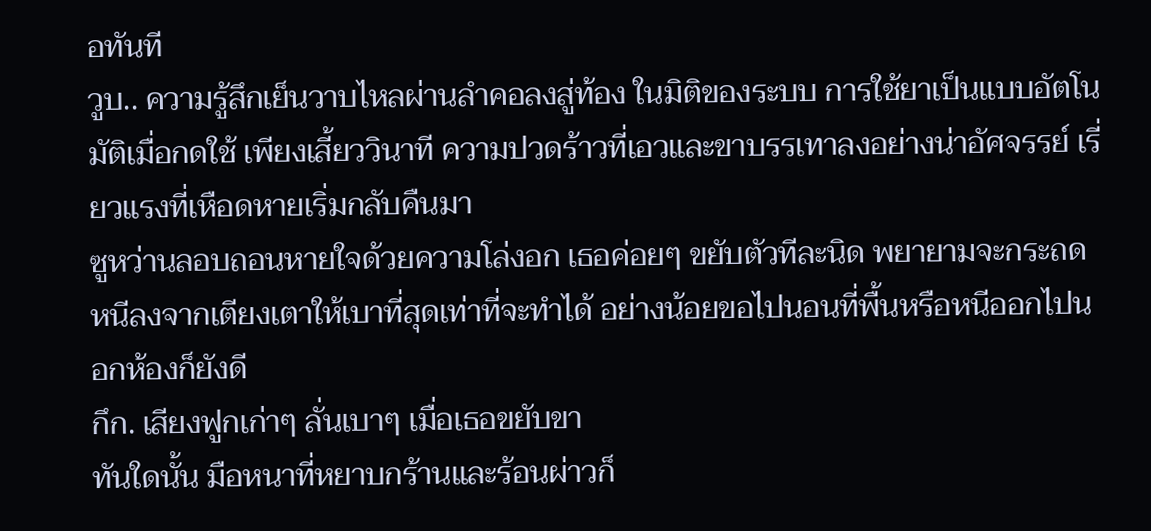อทันที
วูบ.. ความรู้สึกเย็นวาบไหลผ่านลำคอลงสู่ท้อง ในมิติของระบบ การใช้ยาเป็นแบบอัตโนมัติเมื่อกดใช้ เพียงเสี้ยววินาที ความปวดร้าวที่เอวและขาบรรเทาลงอย่างน่าอัศจรรย์ เรี่ยวแรงที่เหือดหายเริ่มกลับคืนมา
ซูหว่านลอบถอนหายใจด้วยความโล่งอก เธอค่อยๆ ขยับตัวทีละนิด พยายามจะกระถดหนีลงจากเตียงเตาให้เบาที่สุดเท่าที่จะทำได้ อย่างน้อยขอไปนอนที่พื้นหรือหนีออกไปนอกห้องก็ยังดี
กึก. เสียงฟูกเก่าๆ ลั่นเบาๆ เมื่อเธอขยับขา
ทันใดนั้น มือหนาที่หยาบกร้านและร้อนผ่าวก็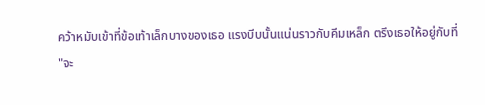คว้าหมับเข้าที่ข้อเท้าเล็กบางของเธอ แรงบีบนั้นแน่นราวกับคีมเหล็ก ตรึงเธอให้อยู่กับที่
"จะ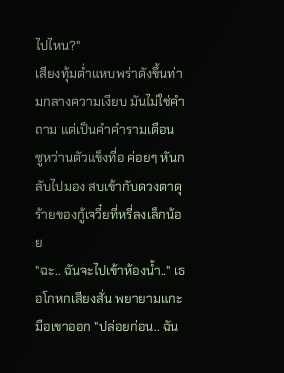ไปไหน?"
เสียงทุ้มต่ำแหบพร่าดังขึ้นท่ามกลางความเงียบ มันไม่ใช่คำถาม แต่เป็นคำคำรามเตือน
ซูหว่านตัวแข็งทื่อ ค่อยๆ หันกลับไปมอง สบเข้ากับดวงตาดุร้ายของกู้เจวี๋ยที่หรี่ลงเล็กน้อย
"ฉะ.. ฉันจะไปเข้าห้องน้ำ.." เธอโกหกเสียงสั่น พยายามแกะมือเขาออก "ปล่อยก่อน.. ฉัน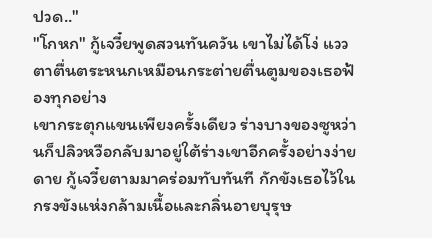ปวด.."
"โกหก" กู้เจวี๋ยพูดสวนทันควัน เขาไม่ได้โง่ แววตาตื่นตระหนกเหมือนกระต่ายตื่นตูมของเธอฟ้องทุกอย่าง
เขากระตุกแขนเพียงครั้งเดียว ร่างบางของซูหว่านก็ปลิวหวือกลับมาอยู่ใต้ร่างเขาอีกครั้งอย่างง่ายดาย กู้เจวี๋ยตามมาคร่อมทับทันที กักขังเธอไว้ในกรงขังแห่งกล้ามเนื้อและกลิ่นอายบุรุษ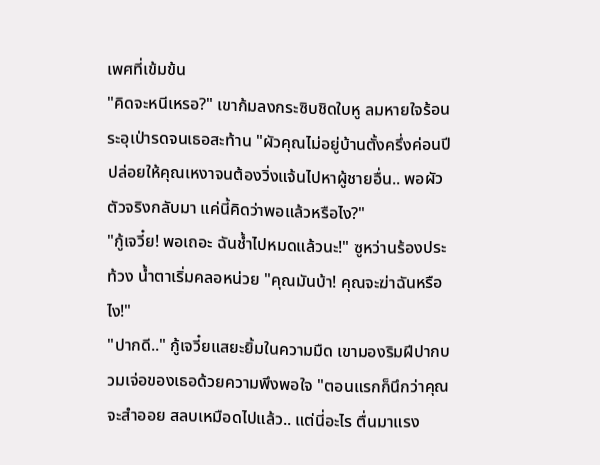เพศที่เข้มข้น
"คิดจะหนีเหรอ?" เขาก้มลงกระซิบชิดใบหู ลมหายใจร้อนระอุเป่ารดจนเธอสะท้าน "ผัวคุณไม่อยู่บ้านตั้งครึ่งค่อนปี ปล่อยให้คุณเหงาจนต้องวิ่งแจ้นไปหาผู้ชายอื่น.. พอผัวตัวจริงกลับมา แค่นี้คิดว่าพอแล้วหรือไง?"
"กู้เจวี๋ย! พอเถอะ ฉันช้ำไปหมดแล้วนะ!" ซูหว่านร้องประท้วง น้ำตาเริ่มคลอหน่วย "คุณมันบ้า! คุณจะฆ่าฉันหรือไง!"
"ปากดี.." กู้เจวี๋ยแสยะยิ้มในความมืด เขามองริมฝีปากบวมเจ่อของเธอด้วยความพึงพอใจ "ตอนแรกก็นึกว่าคุณจะสำออย สลบเหมือดไปแล้ว.. แต่นี่อะไร ตื่นมาแรง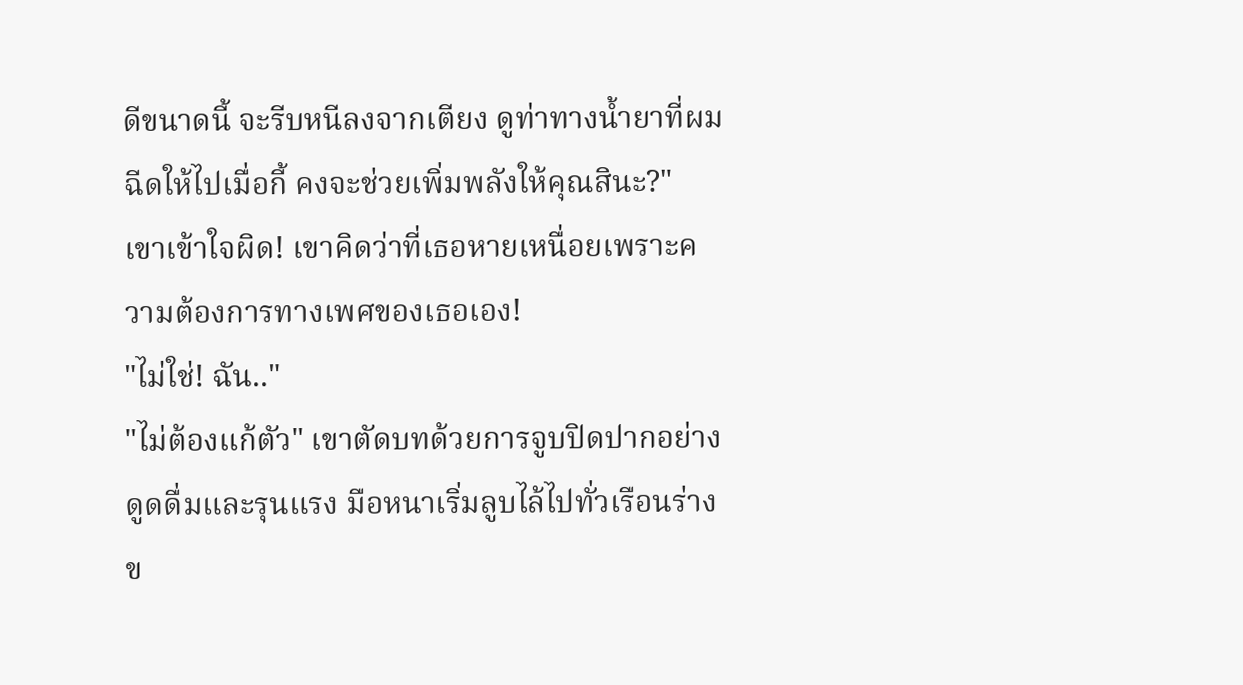ดีขนาดนี้ จะรีบหนีลงจากเตียง ดูท่าทางน้ำยาที่ผมฉีดให้ไปเมื่อกี้ คงจะช่วยเพิ่มพลังให้คุณสินะ?"
เขาเข้าใจผิด! เขาคิดว่าที่เธอหายเหนื่อยเพราะความต้องการทางเพศของเธอเอง!
"ไม่ใช่! ฉัน.."
"ไม่ต้องแก้ตัว" เขาตัดบทด้วยการจูบปิดปากอย่างดูดดื่มและรุนแรง มือหนาเริ่มลูบไล้ไปทั่วเรือนร่างข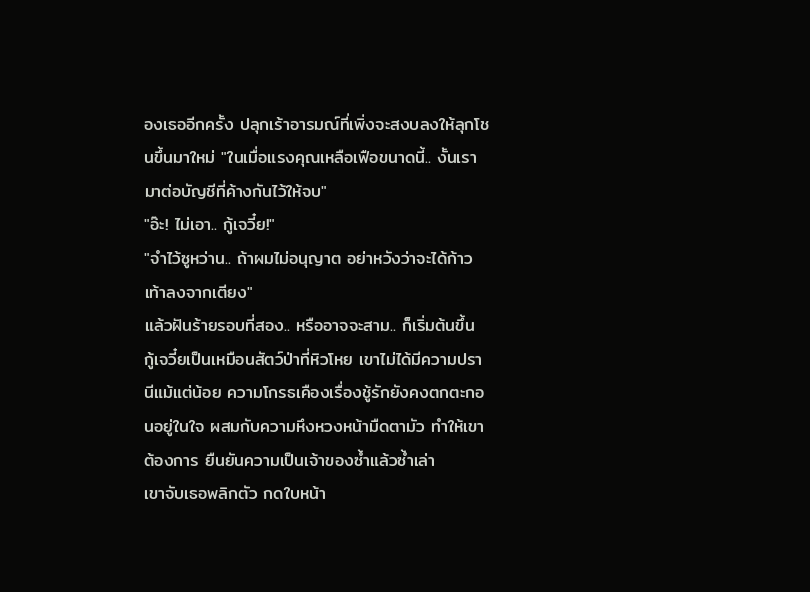องเธออีกครั้ง ปลุกเร้าอารมณ์ที่เพิ่งจะสงบลงให้ลุกโชนขึ้นมาใหม่ "ในเมื่อแรงคุณเหลือเฟือขนาดนี้.. งั้นเรามาต่อบัญชีที่ค้างกันไว้ให้จบ"
"อ๊ะ! ไม่เอา.. กู้เจวี๋ย!"
"จำไว้ซูหว่าน.. ถ้าผมไม่อนุญาต อย่าหวังว่าจะได้ก้าวเท้าลงจากเตียง"
แล้วฝันร้ายรอบที่สอง.. หรืออาจจะสาม.. ก็เริ่มต้นขึ้น
กู้เจวี๋ยเป็นเหมือนสัตว์ป่าที่หิวโหย เขาไม่ได้มีความปรานีแม้แต่น้อย ความโกรธเคืองเรื่องชู้รักยังคงตกตะกอนอยู่ในใจ ผสมกับความหึงหวงหน้ามืดตามัว ทำให้เขาต้องการ ยืนยันความเป็นเจ้าของซ้ำแล้วซ้ำเล่า
เขาจับเธอพลิกตัว กดใบหน้า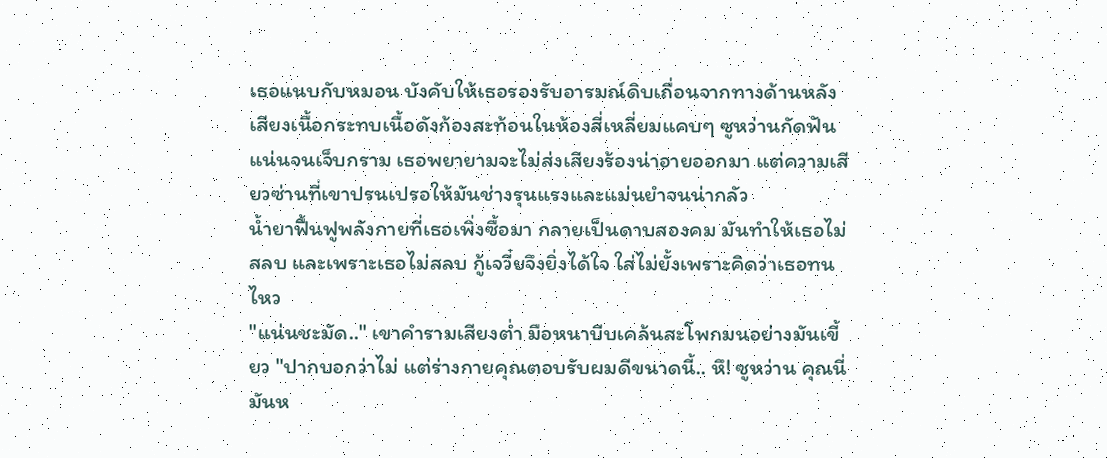เธอแนบกับหมอน บังคับให้เธอรองรับอารมณ์ดิบเถื่อนจากทางด้านหลัง เสียงเนื้อกระทบเนื้อดังก้องสะท้อนในห้องสี่เหลี่ยมแคบๆ ซูหว่านกัดฟันแน่นจนเจ็บกราม เธอพยายามจะไม่ส่งเสียงร้องน่าอายออกมา แต่ความเสียวซ่านที่เขาปรนเปรอให้มันช่างรุนแรงและแม่นยำจนน่ากลัว
น้ำยาฟื้นฟูพลังกายที่เธอเพิ่งซื้อมา กลายเป็นดาบสองคม มันทำให้เธอไม่สลบ และเพราะเธอไม่สลบ กู้เจวี๋ยจึงยิ่งได้ใจ ใส่ไม่ยั้งเพราะคิดว่าเธอทนไหว
"แน่นชะมัด.." เขาคำรามเสียงต่ำ มือหนาบีบเคล้นสะโพกมนอย่างมันเขี้ยว "ปากบอกว่าไม่ แต่ร่างกายคุณตอบรับผมดีขนาดนี้.. หึ! ซูหว่าน คุณนี่มันห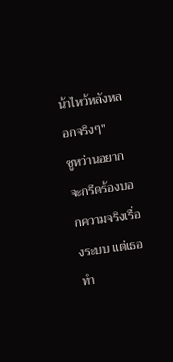น้าไหว้หลังหลอกจริงๆ"
ซูหว่านอยากจะกรีดร้องบอกความจริงเรื่องระบบ แต่เธอทำ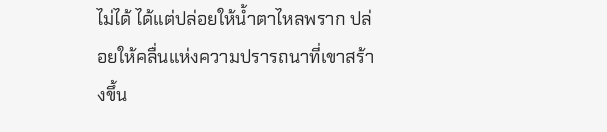ไม่ได้ ได้แต่ปล่อยให้น้ำตาไหลพราก ปล่อยให้คลื่นแห่งความปรารถนาที่เขาสร้างขึ้น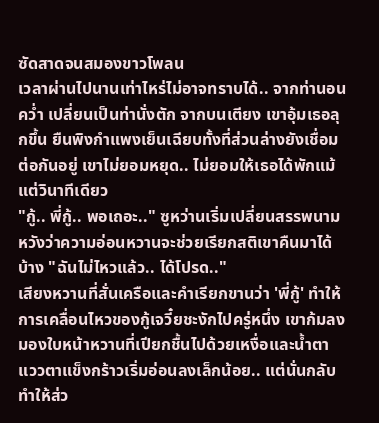ซัดสาดจนสมองขาวโพลน
เวลาผ่านไปนานเท่าไหร่ไม่อาจทราบได้.. จากท่านอนคว่ำ เปลี่ยนเป็นท่านั่งตัก จากบนเตียง เขาอุ้มเธอลุกขึ้น ยืนพิงกำแพงเย็นเฉียบทั้งที่ส่วนล่างยังเชื่อมต่อกันอยู่ เขาไม่ยอมหยุด.. ไม่ยอมให้เธอได้พักแม้แต่วินาทีเดียว
"กู้.. พี่กู้.. พอเถอะ.." ซูหว่านเริ่มเปลี่ยนสรรพนาม หวังว่าความอ่อนหวานจะช่วยเรียกสติเขาคืนมาได้บ้าง "ฉันไม่ไหวแล้ว.. ได้โปรด.."
เสียงหวานที่สั่นเครือและคำเรียกขานว่า 'พี่กู้' ทำให้การเคลื่อนไหวของกู้เจวี๋ยชะงักไปครู่หนึ่ง เขาก้มลงมองใบหน้าหวานที่เปียกชื้นไปด้วยเหงื่อและน้ำตา แววตาแข็งกร้าวเริ่มอ่อนลงเล็กน้อย.. แต่นั่นกลับทำให้ส่ว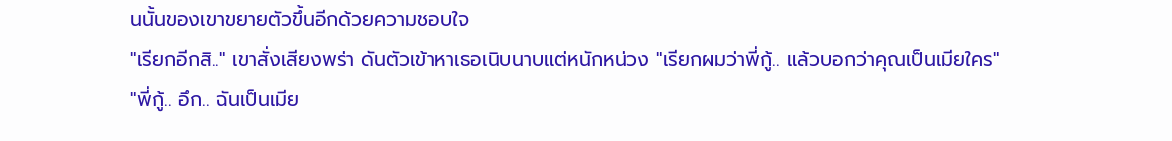นนั้นของเขาขยายตัวขึ้นอีกด้วยความชอบใจ
"เรียกอีกสิ.." เขาสั่งเสียงพร่า ดันตัวเข้าหาเธอเนิบนาบแต่หนักหน่วง "เรียกผมว่าพี่กู้.. แล้วบอกว่าคุณเป็นเมียใคร"
"พี่กู้.. อึก.. ฉันเป็นเมีย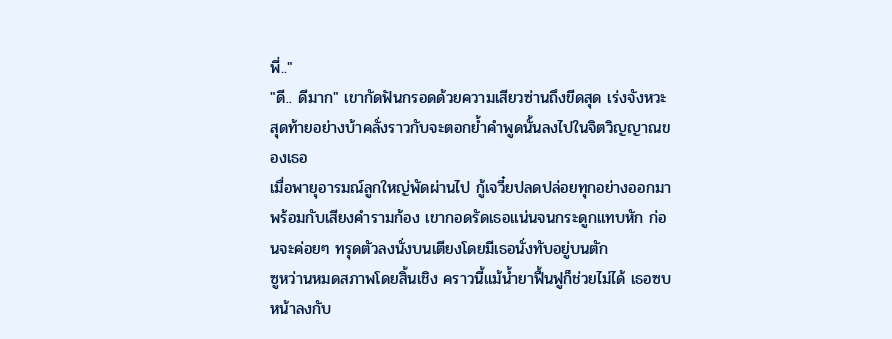พี่.."
"ดี.. ดีมาก" เขากัดฟันกรอดด้วยความเสียวซ่านถึงขีดสุด เร่งจังหวะสุดท้ายอย่างบ้าคลั่งราวกับจะตอกย้ำคำพูดนั้นลงไปในจิตวิญญาณของเธอ
เมื่อพายุอารมณ์ลูกใหญ่พัดผ่านไป กู้เจวี๋ยปลดปล่อยทุกอย่างออกมาพร้อมกับเสียงคำรามก้อง เขากอดรัดเธอแน่นจนกระดูกแทบหัก ก่อนจะค่อยๆ ทรุดตัวลงนั่งบนเตียงโดยมีเธอนั่งทับอยู่บนตัก
ซูหว่านหมดสภาพโดยสิ้นเชิง คราวนี้แม้น้ำยาฟื้นฟูก็ช่วยไม่ได้ เธอซบหน้าลงกับ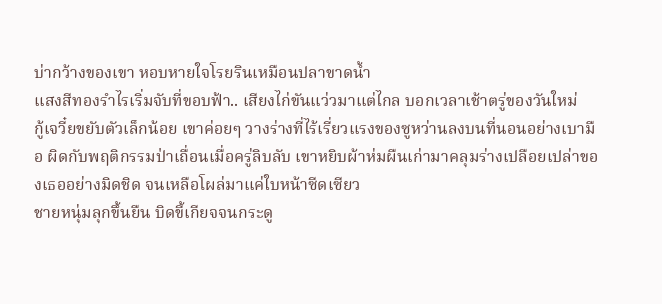บ่ากว้างของเขา หอบหายใจโรยรินเหมือนปลาขาดน้ำ
แสงสีทองรำไรเริ่มจับที่ขอบฟ้า.. เสียงไก่ขันแว่วมาแต่ไกล บอกเวลาเช้าตรู่ของวันใหม่
กู้เจวี๋ยขยับตัวเล็กน้อย เขาค่อยๆ วางร่างที่ไร้เรี่ยวแรงของซูหว่านลงบนที่นอนอย่างเบามือ ผิดกับพฤติกรรมป่าเถื่อนเมื่อครู่ลิบลับ เขาหยิบผ้าห่มผืนเก่ามาคลุมร่างเปลือยเปล่าของเธออย่างมิดชิด จนเหลือโผล่มาแค่ใบหน้าซีดเซียว
ชายหนุ่มลุกขึ้นยืน บิดขี้เกียจจนกระดู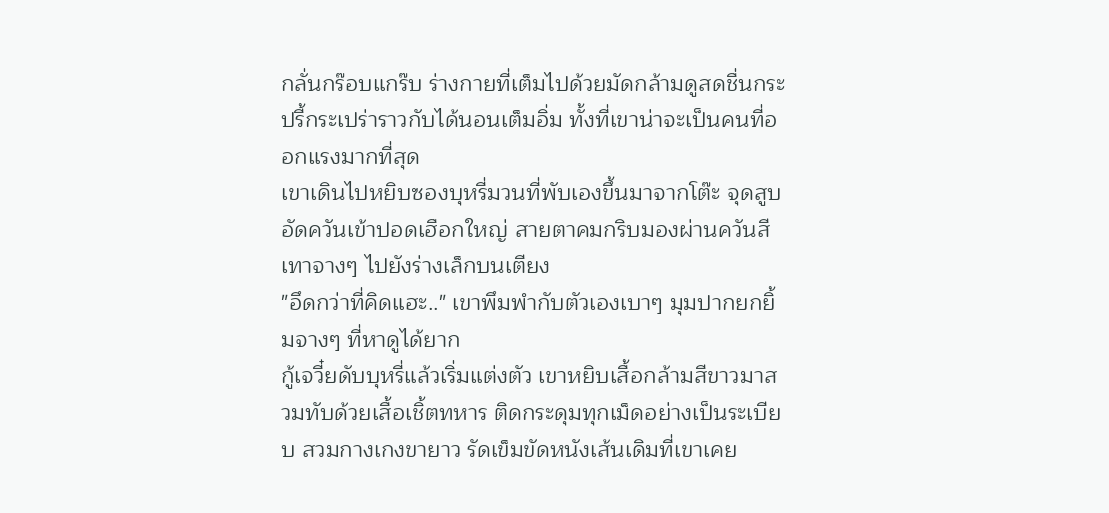กลั่นกร๊อบแกร๊บ ร่างกายที่เต็มไปด้วยมัดกล้ามดูสดชื่นกระปรี้กระเปร่าราวกับได้นอนเต็มอิ่ม ทั้งที่เขาน่าจะเป็นคนที่ออกแรงมากที่สุด
เขาเดินไปหยิบซองบุหรี่มวนที่พับเองขึ้นมาจากโต๊ะ จุดสูบอัดควันเข้าปอดเฮือกใหญ่ สายตาคมกริบมองผ่านควันสีเทาจางๆ ไปยังร่างเล็กบนเตียง
"อึดกว่าที่คิดแฮะ.." เขาพึมพำกับตัวเองเบาๆ มุมปากยกยิ้มจางๆ ที่หาดูได้ยาก
กู้เจวี๋ยดับบุหรี่แล้วเริ่มแต่งตัว เขาหยิบเสื้อกล้ามสีขาวมาสวมทับด้วยเสื้อเชิ้ตทหาร ติดกระดุมทุกเม็ดอย่างเป็นระเบียบ สวมกางเกงขายาว รัดเข็มขัดหนังเส้นเดิมที่เขาเคย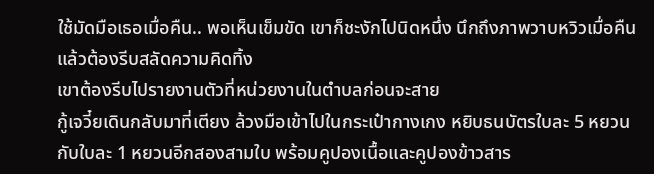ใช้มัดมือเธอเมื่อคืน.. พอเห็นเข็มขัด เขาก็ชะงักไปนิดหนึ่ง นึกถึงภาพวาบหวิวเมื่อคืนแล้วต้องรีบสลัดความคิดทิ้ง
เขาต้องรีบไปรายงานตัวที่หน่วยงานในตำบลก่อนจะสาย
กู้เจวี๋ยเดินกลับมาที่เตียง ล้วงมือเข้าไปในกระเป๋ากางเกง หยิบธนบัตรใบละ 5 หยวน กับใบละ 1 หยวนอีกสองสามใบ พร้อมคูปองเนื้อและคูปองข้าวสาร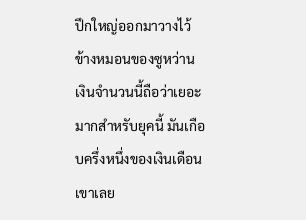ปึกใหญ่ออกมาวางไว้ข้างหมอนของซูหว่าน
เงินจำนวนนี้ถือว่าเยอะมากสำหรับยุคนี้ มันเกือบครึ่งหนึ่งของเงินเดือนเขาเลย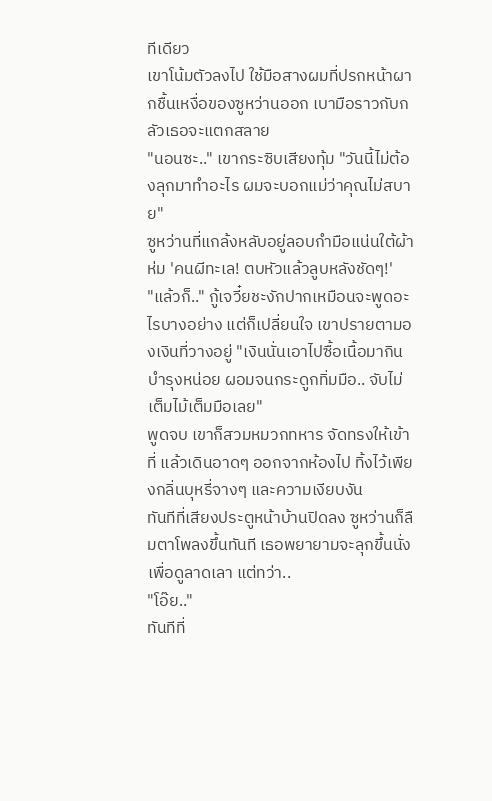ทีเดียว
เขาโน้มตัวลงไป ใช้มือสางผมที่ปรกหน้าผากชื้นเหงื่อของซูหว่านออก เบามือราวกับกลัวเธอจะแตกสลาย
"นอนซะ.." เขากระซิบเสียงทุ้ม "วันนี้ไม่ต้องลุกมาทำอะไร ผมจะบอกแม่ว่าคุณไม่สบาย"
ซูหว่านที่แกล้งหลับอยู่ลอบกำมือแน่นใต้ผ้าห่ม 'คนผีทะเล! ตบหัวแล้วลูบหลังชัดๆ!'
"แล้วก็.." กู้เจวี๋ยชะงักปากเหมือนจะพูดอะไรบางอย่าง แต่ก็เปลี่ยนใจ เขาปรายตามองเงินที่วางอยู่ "เงินนั่นเอาไปซื้อเนื้อมากินบำรุงหน่อย ผอมจนกระดูกทิ่มมือ.. จับไม่เต็มไม้เต็มมือเลย"
พูดจบ เขาก็สวมหมวกทหาร จัดทรงให้เข้าที่ แล้วเดินอาดๆ ออกจากห้องไป ทิ้งไว้เพียงกลิ่นบุหรี่จางๆ และความเงียบงัน
ทันทีที่เสียงประตูหน้าบ้านปิดลง ซูหว่านก็ลืมตาโพลงขึ้นทันที เธอพยายามจะลุกขึ้นนั่งเพื่อดูลาดเลา แต่ทว่า..
"โอ๊ย.."
ทันทีที่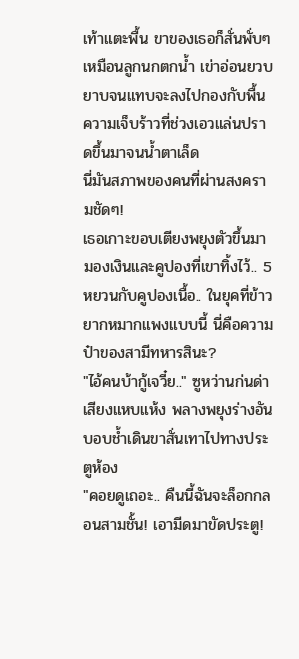เท้าแตะพื้น ขาของเธอก็สั่นพั่บๆ เหมือนลูกนกตกน้ำ เข่าอ่อนยวบยาบจนแทบจะลงไปกองกับพื้น ความเจ็บร้าวที่ช่วงเอวแล่นปราดขึ้นมาจนน้ำตาเล็ด
นี่มันสภาพของคนที่ผ่านสงครามชัดๆ!
เธอเกาะขอบเตียงพยุงตัวขึ้นมามองเงินและคูปองที่เขาทิ้งไว้.. 5 หยวนกับคูปองเนื้อ.. ในยุคที่ข้าวยากหมากแพงแบบนี้ นี่คือความป๋าของสามีทหารสินะ?
"ไอ้คนบ้ากู้เจวี๋ย.." ซูหว่านก่นด่าเสียงแหบแห้ง พลางพยุงร่างอันบอบช้ำเดินขาสั่นเทาไปทางประตูห้อง
"คอยดูเถอะ.. คืนนี้ฉันจะล็อกกลอนสามชั้น! เอามีดมาขัดประตู!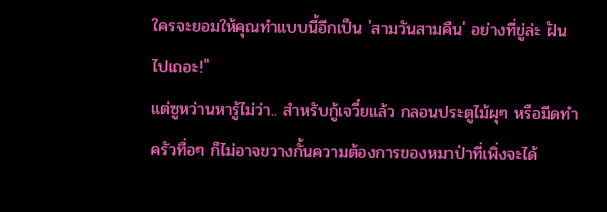ใครจะยอมให้คุณทำแบบนี้อีกเป็น 'สามวันสามคืน' อย่างที่ขู่ล่ะ ฝันไปเถอะ!"
แต่ซูหว่านหารู้ไม่ว่า.. สำหรับกู้เจวี๋ยแล้ว กลอนประตูไม้ผุๆ หรือมีดทำครัวทื่อๆ ก็ไม่อาจขวางกั้นความต้องการของหมาป่าที่เพิ่งจะได้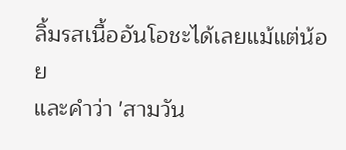ลิ้มรสเนื้ออันโอชะได้เลยแม้แต่น้อย
และคำว่า 'สามวัน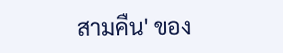สามคืน' ของ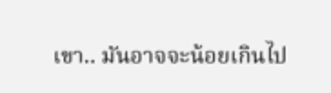เขา.. มันอาจจะน้อยเกินไป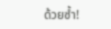ด้วยซ้ำ!